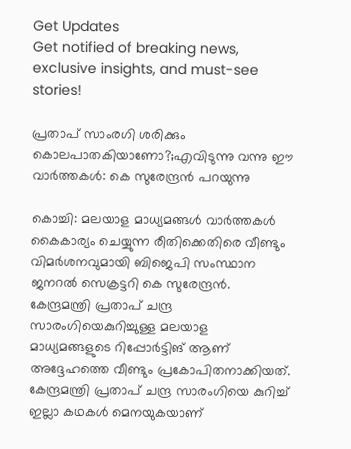Get Updates
Get notified of breaking news, exclusive insights, and must-see stories!

പ്രതാപ് സാംരഗി ശരിക്കും കൊലപാതകിയാണോ?;എവിടുന്നു വന്നു ഈ വാര്‍ത്തകള്‍: കെ സുരേന്ദ്രന്‍ പറയുന്നു

കൊച്ചി: മലയാള മാധ്യമങ്ങള്‍ വാര്‍ത്തകള്‍ കൈകാര്യം ചെയ്യുന്ന രീതിക്കെതിരെ വീണ്ടും വിമര്‍ശനവുമായി ബിജെപി സംസ്ഥാന ജനറല്‍ സെക്രട്ടറി കെ സുരേന്ദ്രന്‍. കേന്ദ്രമന്ത്രി പ്രതാപ് ചന്ദ്ര സാരംഗിയെകുറിച്ചുള്ള മലയാള മാധ്യമങ്ങളുടെ റിപ്പോര്‍ട്ടിങ് ആണ് അദ്ദേഹത്തെ വീണ്ടും പ്രകോപിതനാക്കിയത്. കേന്ദ്രമന്ത്രി പ്രതാപ് ചന്ദ്ര സാരംഗിയെ കുറിച്ച് ഇല്ലാ കഥകള്‍ മെനയുകയാണ്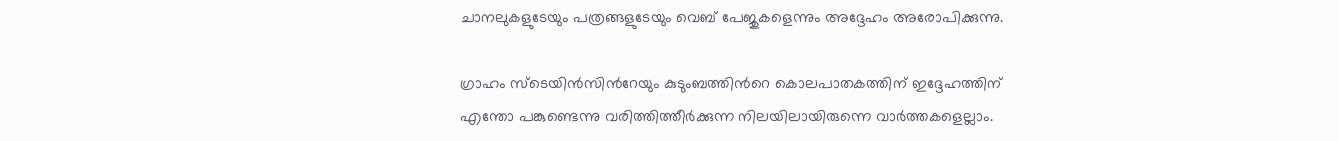ചാനലുകളുടേയും പത്രങ്ങളുടേയും വെബ് പേജുകളെന്നും അദ്ദേഹം അരോപിക്കുന്നു.

ഗ്രാഹം സ്ടെയിന്‍സിന്‍റേയും കുടുംബത്തിന്‍റെ കൊലപാതകത്തിന് ഇദ്ദേഹത്തിന് എന്തോ പങ്കുണ്ടെന്നു വരിത്തിത്തീര്‍ക്കുന്ന നിലയിലായിരുന്നെ വാര്‍ത്തകളെല്ലാം.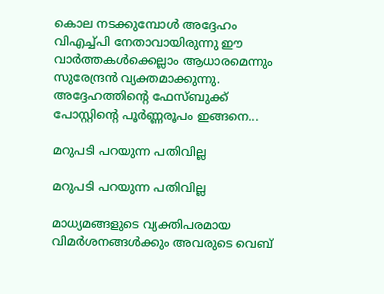കൊല നടക്കുമ്പോള്‍ അദ്ദേഹം വിഎച്ച്പി നേതാവായിരുന്നു ഈ വാര്‍ത്തകള്‍ക്കെല്ലാം ആധാരമെന്നും സുരേന്ദ്രന്‍ വ്യക്തമാക്കുന്നു. അദ്ദേഹത്തിന്‍റെ ഫേസ്ബുക്ക് പോസ്റ്റിന്‍റെ പൂര്‍ണ്ണരൂപം ഇങ്ങനെ...

മറുപടി പറയുന്ന പതിവില്ല

മറുപടി പറയുന്ന പതിവില്ല

മാധ്യമങ്ങളുടെ വ്യക്തിപരമായ വിമർശനങ്ങൾക്കും അവരുടെ വെബ്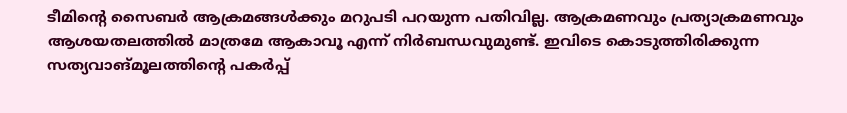ടീമിന്റെ സൈബർ ആക്രമങ്ങൾക്കും മറുപടി പറയുന്ന പതിവില്ല. ആക്രമണവും പ്രത്യാക്രമണവും ആശയതലത്തിൽ മാത്രമേ ആകാവൂ എന്ന് നിർബന്ധവുമുണ്ട്. ഇവിടെ കൊടുത്തിരിക്കുന്ന സത്യവാങ്‌മൂലത്തിന്റെ പകർപ്പ്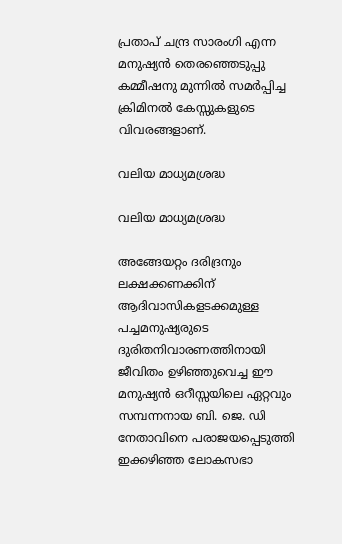പ്രതാപ് ചന്ദ്ര സാരംഗി എന്ന മനുഷ്യൻ തെരഞ്ഞെടുപ്പു കമ്മീഷനു മുന്നിൽ സമർപ്പിച്ച ക്രിമിനൽ കേസ്സുകളുടെ വിവരങ്ങളാണ്.

വലിയ മാധ്യമശ്രദ്ധ

വലിയ മാധ്യമശ്രദ്ധ

അങ്ങേയറ്റം ദരിദ്രനും ലക്ഷക്കണക്കിന് ആദിവാസികളടക്കമുള്ള പച്ചമനുഷ്യരുടെ ദുരിതനിവാരണത്തിനായി ജീവിതം ഉഴിഞ്ഞുവെച്ച ഈ മനുഷ്യൻ ഒറീസ്സയിലെ ഏറ്റവും സമ്പന്നനായ ബി. ജെ. ഡി നേതാവിനെ പരാജയപ്പെടുത്തി ഇക്കഴിഞ്ഞ ലോകസഭാ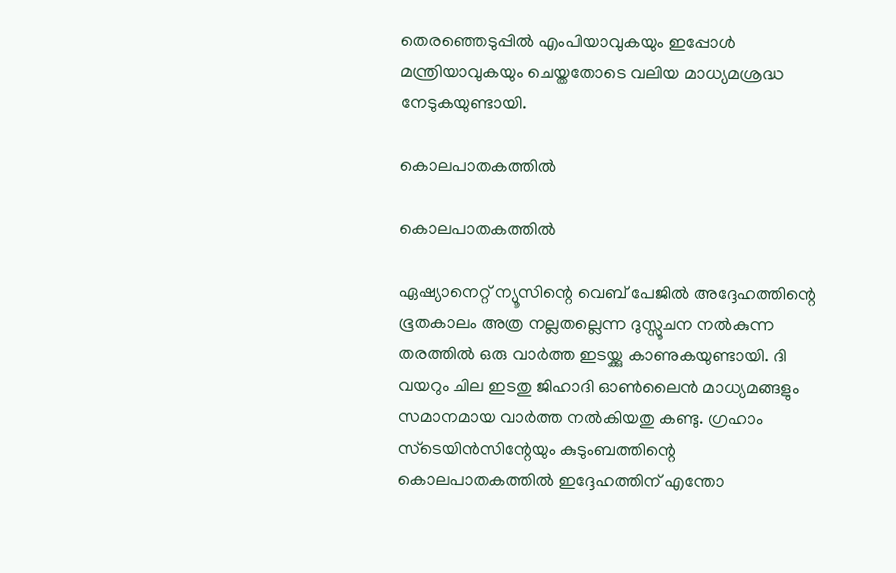തെരഞ്ഞെടുപ്പിൽ എംപിയാവുകയും ഇപ്പോൾ മന്ത്രിയാവുകയും ചെയ്തതോടെ വലിയ മാധ്യമശ്രദ്ധ നേടുകയുണ്ടായി.

കൊലപാതകത്തിൽ

കൊലപാതകത്തിൽ

ഏഷ്യാനെറ്റ് ന്യൂസിന്റെ വെബ് പേജിൽ അദ്ദേഹത്തിന്റെ ഭൂതകാലം അത്ര നല്ലതല്ലെന്ന ദുസ്സൂചന നൽകുന്ന തരത്തിൽ ഒരു വാർത്ത ഇടയ്ക്കു കാണുകയുണ്ടായി. ദി വയറും ചില ഇടതു ജിഹാദി ഓൺലൈൻ മാധ്യമങ്ങളും സമാനമായ വാർത്ത നൽകിയതു കണ്ടു. ഗ്രഹാം സ്ടെയിൻസിന്റേയും കുടുംബത്തിന്റെ കൊലപാതകത്തിൽ ഇദ്ദേഹത്തിന് എന്തോ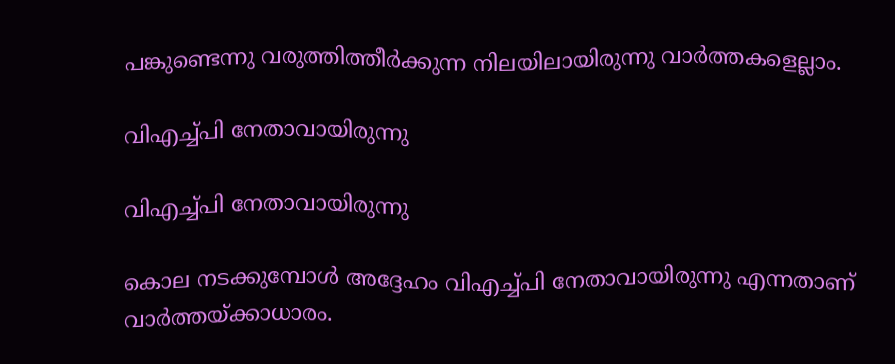പങ്കുണ്ടെന്നു വരുത്തിത്തീർക്കുന്ന നിലയിലായിരുന്നു വാർത്തകളെല്ലാം.

വിഎച്ച്പി നേതാവായിരുന്നു

വിഎച്ച്പി നേതാവായിരുന്നു

കൊല നടക്കുമ്പോൾ അദ്ദേഹം വിഎച്ച്പി നേതാവായിരുന്നു എന്നതാണ് വാർത്തയ്ക്കാധാരം.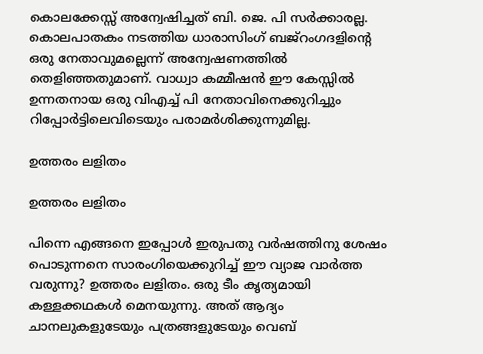കൊലക്കേസ്സ് അന്വേഷിച്ചത് ബി. ജെ. പി സർക്കാരല്ല. കൊലപാതകം നടത്തിയ ധാരാസിംഗ് ബജ്റംഗദളിന്റെ ഒരു നേതാവുമല്ലെന്ന് അന്വേഷണത്തിൽ തെളിഞ്ഞതുമാണ്. വാധ്വാ കമ്മീഷന്‍ ഈ കേസ്സിൽ ഉന്നതനായ ഒരു വിഎച്ച് പി നേതാവിനെക്കുറിച്ചും റിപ്പോർട്ടിലെവിടെയും പരാമർശിക്കുന്നുമില്ല.

ഉത്തരം ലളിതം

ഉത്തരം ലളിതം

പിന്നെ എങ്ങനെ ഇപ്പോൾ ഇരുപതു വർഷത്തിനു ശേഷം പൊടുന്നനെ സാരംഗിയെക്കുറിച്ച് ഈ വ്യാജ വാർത്ത വരുന്നു? ഉത്തരം ലളിതം. ഒരു ടീം കൃത്യമായി കള്ളക്കഥകൾ മെനയുന്നു. അത് ആദ്യം ചാനലുകളുടേയും പത്രങ്ങളുടേയും വെബ്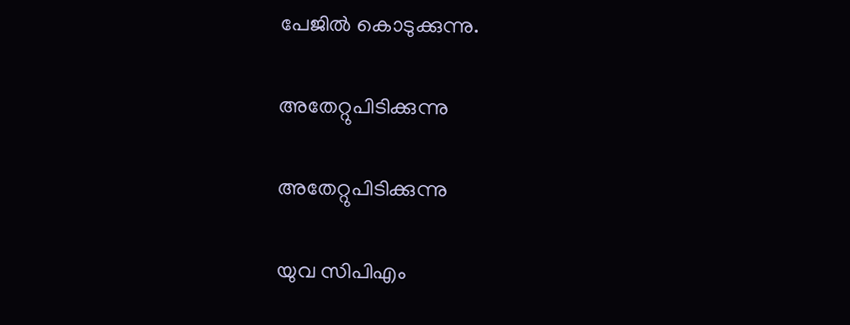പേജിൽ കൊടുക്കുന്നു.

അതേറ്റുപിടിക്കുന്നു

അതേറ്റുപിടിക്കുന്നു

യുവ സിപിഎം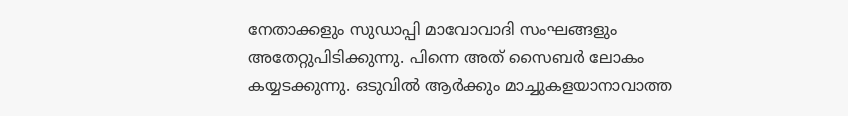നേതാക്കളും സുഡാപ്പി മാവോവാദി സംഘങ്ങളും അതേറ്റുപിടിക്കുന്നു. പിന്നെ അത് സൈബർ ലോകം കയ്യടക്കുന്നു. ഒടുവിൽ ആർക്കും മാച്ചുകളയാനാവാത്ത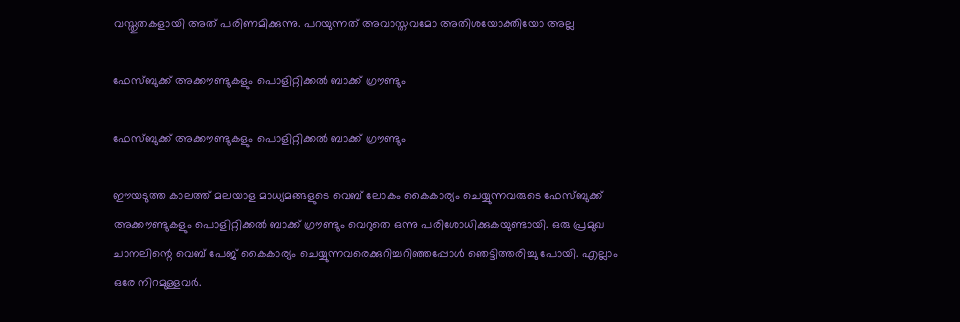വസ്തുതകളായി അത് പരിണമിക്കുന്നു. പറയുന്നത് അവാസ്തവമോ അതിശയോക്തിയോ അല്ല

ഫേസ്ബുക്ക് അക്കൗണ്ടുകളും പൊളിറ്റിക്കൽ ബാക്ക് ഗ്രൗണ്ടും

ഫേസ്ബുക്ക് അക്കൗണ്ടുകളും പൊളിറ്റിക്കൽ ബാക്ക് ഗ്രൗണ്ടും

ഈയടുത്ത കാലത്ത് മലയാള മാധ്യമങ്ങളുടെ വെബ് ലോകം കൈകാര്യം ചെയ്യുന്നവരുടെ ഫേസ്ബുക്ക് അക്കൗണ്ടുകളും പൊളിറ്റിക്കൽ ബാക്ക് ഗ്രൗണ്ടും വെറുതെ ഒന്നു പരിശോധിക്കുകയുണ്ടായി. ഒരു പ്രമുഖ ചാനലിന്റെ വെബ് പേജ് കൈകാര്യം ചെയ്യുന്നവരെക്കുറിച്ചറിഞ്ഞപ്പോൾ ഞെട്ടിത്തരിച്ചു പോയി. എല്ലാം ഒരേ നിറമുള്ളവർ.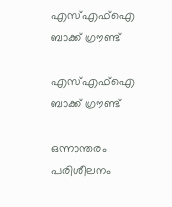എസ്‌എഫ്ഐ ബാക്ക് ഗ്രൗണ്ട്

എസ്‌എഫ്ഐ ബാക്ക് ഗ്രൗണ്ട്

ഒന്നാന്തരം പരിശീലനം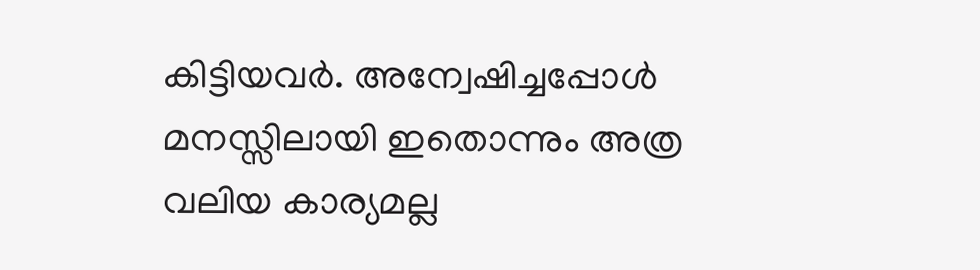കിട്ടിയവർ. അന്വേഷിച്ചപ്പോൾ മനസ്സിലായി ഇതൊന്നും അത്ര വലിയ കാര്യമല്ല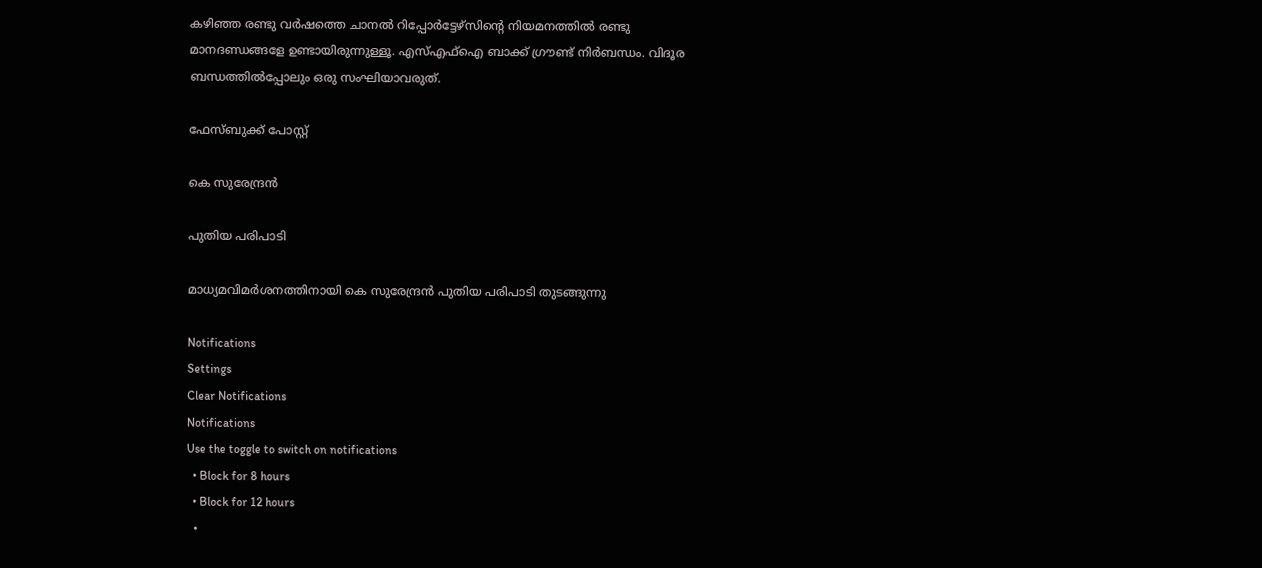കഴിഞ്ഞ രണ്ടു വർഷത്തെ ചാനൽ റിപ്പോർട്ടേഴ്സിന്റെ നിയമനത്തിൽ രണ്ടു മാനദണ്ഡങ്ങളേ ഉണ്ടായിരുന്നുള്ളൂ. എസ്‌എഫ്ഐ ബാക്ക് ഗ്രൗണ്ട് നിർബന്ധം. വിദൂര ബന്ധത്തിൽപ്പോലും ഒരു സംഘിയാവരുത്.

ഫേസ്ബുക്ക് പോസ്റ്റ്

കെ സുരേന്ദ്രന്‍

പുതിയ പരിപാടി

മാധ്യമവിമര്‍ശനത്തിനായി കെ സുരേന്ദ്രന്‍ പുതിയ പരിപാടി തുടങ്ങുന്നു

Notifications
Settings
Clear Notifications
Notifications
Use the toggle to switch on notifications
  • Block for 8 hours
  • Block for 12 hours
  •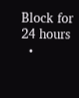Block for 24 hours
  •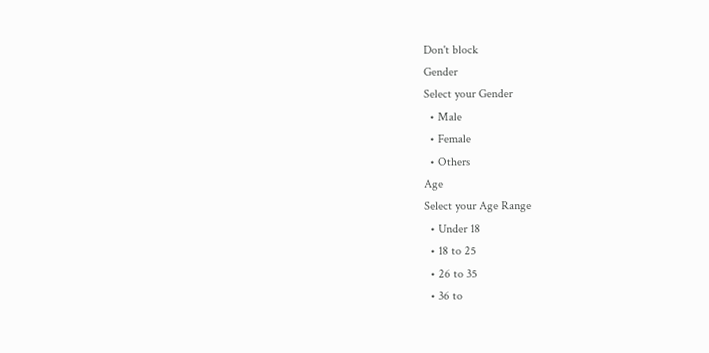Don't block
Gender
Select your Gender
  • Male
  • Female
  • Others
Age
Select your Age Range
  • Under 18
  • 18 to 25
  • 26 to 35
  • 36 to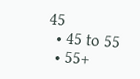45
  • 45 to 55
  • 55+